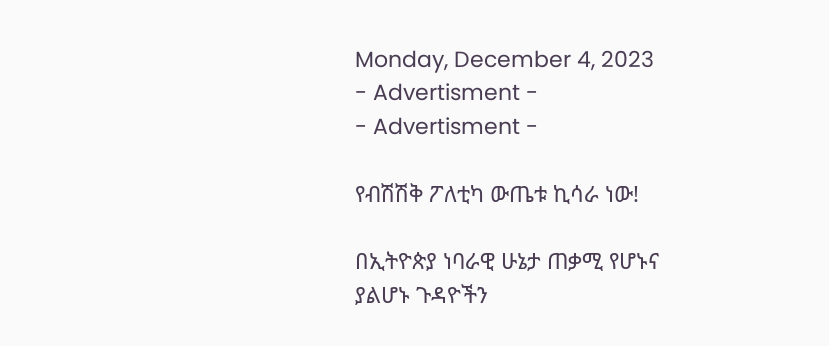Monday, December 4, 2023
- Advertisment -
- Advertisment -

የብሽሽቅ ፖለቲካ ውጤቱ ኪሳራ ነው!

በኢትዮጵያ ነባራዊ ሁኔታ ጠቃሚ የሆኑና ያልሆኑ ጉዳዮችን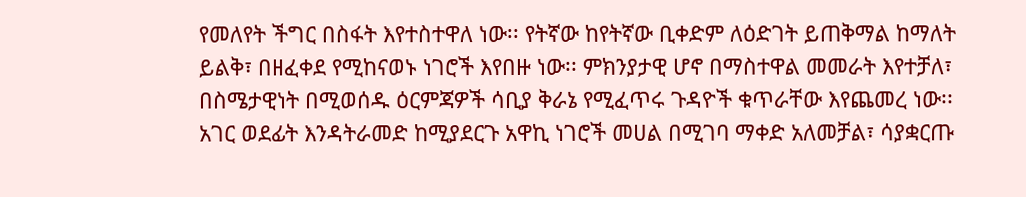የመለየት ችግር በስፋት እየተስተዋለ ነው፡፡ የትኛው ከየትኛው ቢቀድም ለዕድገት ይጠቅማል ከማለት ይልቅ፣ በዘፈቀደ የሚከናወኑ ነገሮች እየበዙ ነው፡፡ ምክንያታዊ ሆኖ በማስተዋል መመራት እየተቻለ፣ በስሜታዊነት በሚወሰዱ ዕርምጃዎች ሳቢያ ቅራኔ የሚፈጥሩ ጉዳዮች ቁጥራቸው እየጨመረ ነው፡፡ አገር ወደፊት እንዳትራመድ ከሚያደርጉ አዋኪ ነገሮች መሀል በሚገባ ማቀድ አለመቻል፣ ሳያቋርጡ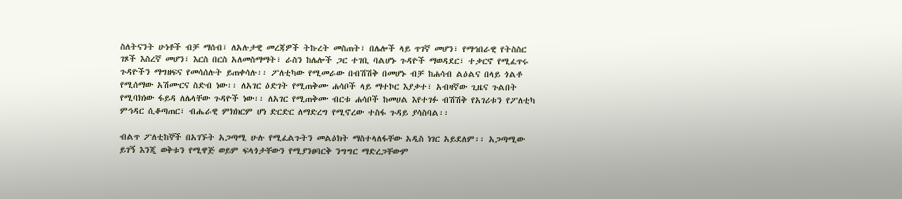ስለትናንት ሁነቶች ብቻ ማሰብ፣ ለአሉታዊ መረጃዎች ትኩረት መስጠት፣ በሌሎች ላይ ጥገኛ መሆን፣ የማኅበራዊ የትስስር ገጾች እስረኛ መሆን፣ እርስ በርስ አለመስማማት፣ ራስን ከሌሎች ጋር ተገቢ ባልሆኑ ጉዳዮች ማወዳደር፣ ተቃርኖ የሚፈጥሩ ጉዳዮችን ማግዘፍና የመሳሰሉት ይጠቀሳሉ፡፡ ፖለቲካው የሚመራው በብሽሽቅ በመሆኑ ብቻ ከሐሳብ ልዕልና በላይ ጎልቶ የሚሰማው አሽሙርና ስድብ ነው፡፡ ለአገር ዕድገት የሚጠቅሙ ሐሳቦች ላይ ማተኮር እያቃተ፣ አብዛኛው ጊዜና ጉልበት የሚባክነው ፋይዳ ለሌላቸው ጉዳዮች ነው፡፡ ለአገር የሚጠቅሙ ብርቱ ሐሳቦች ከመሀል እየተገፉ ብሽሽቅ የአገሪቱን የፖለቲካ ምኅዳር ሲቆጣጠር፣ ብሔራዊ ምክክርም ሆነ ድርድር ለማድረግ የሚኖረው ተስፋ ጉዳይ ያሳስባል፡፡

ብልጥ ፖለቲከኞች በአገኙት አጋጣሚ ሁሉ የሚፈልጉትን መልዕክት ማስተላለፋቸው አዲስ ነገር አይደለም፡፡ አጋጣሚው ይገኝ እንጂ ወቅቱን የሚዋጅ ወይም ፍላጎታቸውን የሚያንፀባርቅ ንግግር ማድረጋቸውም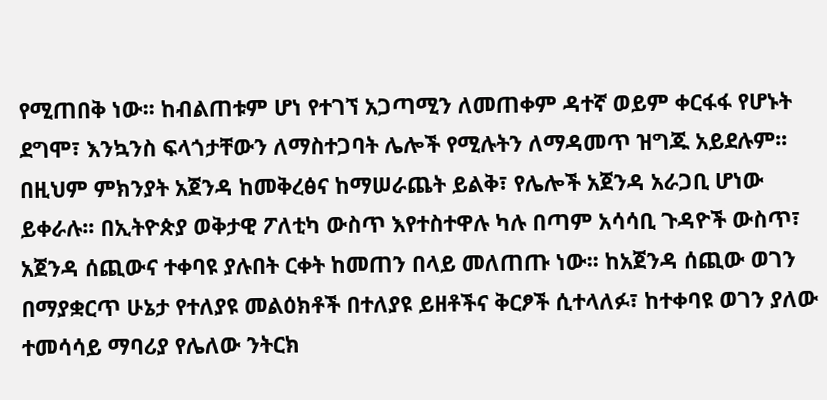የሚጠበቅ ነው፡፡ ከብልጠቱም ሆነ የተገኘ አጋጣሚን ለመጠቀም ዳተኛ ወይም ቀርፋፋ የሆኑት ደግሞ፣ እንኳንስ ፍላጎታቸውን ለማስተጋባት ሌሎች የሚሉትን ለማዳመጥ ዝግጁ አይደሉም፡፡ በዚህም ምክንያት አጀንዳ ከመቅረፅና ከማሠራጨት ይልቅ፣ የሌሎች አጀንዳ አራጋቢ ሆነው ይቀራሉ፡፡ በኢትዮጵያ ወቅታዊ ፖለቲካ ውስጥ እየተስተዋሉ ካሉ በጣም አሳሳቢ ጉዳዮች ውስጥ፣ አጀንዳ ሰጪውና ተቀባዩ ያሉበት ርቀት ከመጠን በላይ መለጠጡ ነው፡፡ ከአጀንዳ ሰጪው ወገን በማያቋርጥ ሁኔታ የተለያዩ መልዕክቶች በተለያዩ ይዘቶችና ቅርፆች ሲተላለፉ፣ ከተቀባዩ ወገን ያለው ተመሳሳይ ማባሪያ የሌለው ንትርክ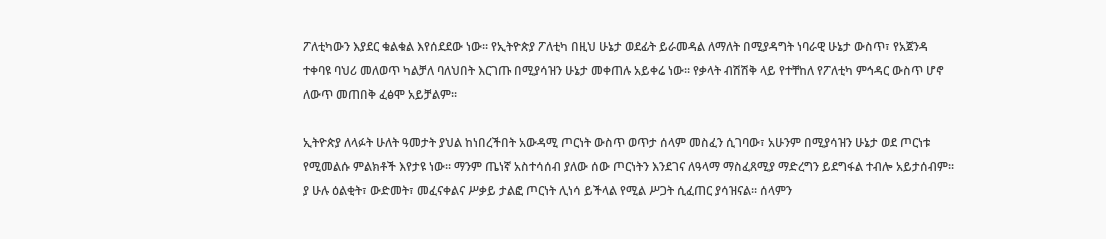ፖለቲካውን እያደር ቁልቁል እየሰደደው ነው፡፡ የኢትዮጵያ ፖለቲካ በዚህ ሁኔታ ወደፊት ይራመዳል ለማለት በሚያዳግት ነባራዊ ሁኔታ ውስጥ፣ የአጀንዳ ተቀባዩ ባህሪ መለወጥ ካልቻለ ባለህበት እርገጡ በሚያሳዝን ሁኔታ መቀጠሉ አይቀሬ ነው፡፡ የቃላት ብሽሽቅ ላይ የተቸከለ የፖለቲካ ምኅዳር ውስጥ ሆኖ ለውጥ መጠበቅ ፈፅሞ አይቻልም፡፡

ኢትዮጵያ ለላፉት ሁለት ዓመታት ያህል ከነበረችበት አውዳሚ ጦርነት ውስጥ ወጥታ ሰላም መስፈን ሲገባው፣ አሁንም በሚያሳዝን ሁኔታ ወደ ጦርነቱ የሚመልሱ ምልክቶች እየታዩ ነው፡፡ ማንም ጤነኛ አስተሳሰብ ያለው ሰው ጦርነትን እንደገና ለዓላማ ማስፈጸሚያ ማድረግን ይደግፋል ተብሎ አይታሰብም፡፡ ያ ሁሉ ዕልቂት፣ ውድመት፣ መፈናቀልና ሥቃይ ታልፎ ጦርነት ሊነሳ ይችላል የሚል ሥጋት ሲፈጠር ያሳዝናል፡፡ ሰላምን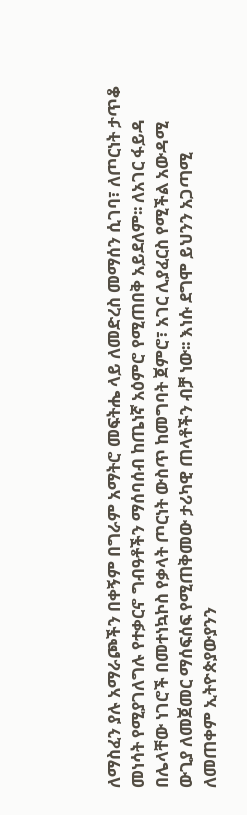ለማስፈን ያሉ አማራጮችን በቀኝም በግራም አማትሮ መፍትሔ ላይ ለመድረስ መማሰን ሲገባ፣ ለጦርነት ታጥቆ መነሳት የሚያገለግሉ የተቃርኖ ግብዓቶችን ማሰባሰብ ከጤነኛ አዕምሮ የሚጠበቅ አይደለም፡፡ ለአገር ፋይዳ በሌላቸው ነገሮች በመተነኳኮስ የቃላት ጦርነት ውስጥ ከመግባት ጀምሮ፣ አገር ሊያፈርስ የሚችል አውዳሚ ውጊያ ለመጀመር ማሰፍሰፍ የሚጠቅመው ታሪካዊ ጠላቶችን ብቻ ነው፡፡ እነሱ ደግሞ ይህንን አጋጣሚ ለመጠቀም ኢትዮጵያውያንን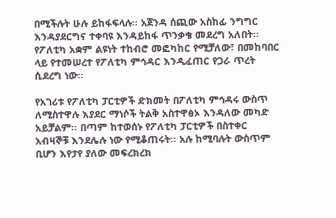በሚችሉት ሁሉ ይከፋፍላሉ፡፡ አጀንዳ ሰጪው አስከፊ ንግግር እንዳያደርግና ተቀባዩ እንዳይከፋ ጥንቃቄ መደረግ አለበት፡፡ የፖለቲካ አቋም ልዩነት ተከብሮ መፎካከር የሚቻለው፣ በመከባበር ላይ የተመሠረተ የፖለቲካ ምኅዳር እንዲፈጠር የጋራ ጥረት ሲደረግ ነው፡፡

የአገሪቱ የፖለቲካ ፓርቲዎች ድክመት በፖለቲካ ምኅዳሩ ውስጥ ለሚስተዋሉ እያደር ማነሶች ትልቅ አስተዋፅኦ እንዳለው መካድ አይቻልም፡፡ በጣም ከተወሰኑ የፖለቲካ ፓርቲዎች በስተቀር አብዛኞቹ እንደሌሉ ነው የሚቆጠሩት፡፡ አሉ ከሚባሉት ውስጥም ቢሆን እየታየ ያለው መፍረክረክ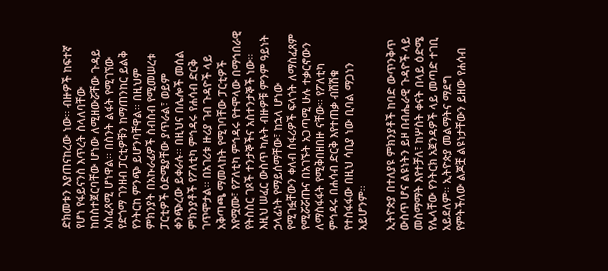ድክመቱን እያጠናከረው ነው፡፡ ብዙዎች ከፍተኛ የሆነ የፋይናንስ እጥረት ስላለባቸው ከበስተጀርባቸው ሆነው ለሚዘውሯቸው ጉዳይ አስፈጻሚ ሆነዋል፡፡ በስንት ልፋት የሚገኘው የድጎማ ገንዘብ ፓርቲዎቹን ከማጠንከር ይልቅ የንትርከ ምንጭ ይሆንባቸዋል፡፡ በዚህም ምክንያት በአኩራፊዎች ስብስብ የሚመሠረቱ ፓርቲዎች ዕድሜያቸው ያጥራል፣ ወይም ቀንጭረው ይቀራሉ፡፡ በዚህና በሌሎች መሰል ምክንያቶች የፖለቲካ ምኅዳሩ የሐሳብ ድርቅ ገጥሞታል፡፡ በአገሪቱ ዙሪያ ገብ ጉዳዮች ላይ አቅጣጫ ማመላከት የሚገባቸው ፓርቲዎች እየሟሙ፣ የፖለቲካ ምኅዳሩ የተሞላው በማኅበራዊ የትስስር ገጾች ተንታኞችና አስተንታኞች ነው፡፡ እዚህ ሠፈር ውስጥ ካሉት ብዙዎቹ ምንም ዓይነት ኃላፊነት የማይሰማቸው፣ ከኋላ ሆነው የሚገፏቸውን ቀለብ ሰፋሪዎች ፍላጎት ለማስፈጸም የሚሯሯጡና በአገኙት አጋጣሚ ሁሉ ተቃርኖውን ለማስፋፋት የሚቅበዘበዙ ናቸው፡፡ የፖለቲካ ምኅዳሩ በሐሳብ ድርቅ እየተጠቃ ብሽሽቁ የተስፋፋው በዚህ ሳቢያ ነው ቢባል ማጋነን አይሆንም፡፡

ኢትዮጵያ በተለያዩ ምክንያቶች ከባድ ውጥንቅጥ ውስጥ ሆና ልዩነትን ይዞ በብሔራዊ ጉዳዮች ላይ መስማማት እየተቻለ፣ ከሦስት ቀናት በላይ ዕድሜ የሌላቸው የንትርክ አጀንዳዎች ላይ መጣድ ተገቢ አይደለም፡፡ ኢትዮጵያ መልማትና ማደግ የምትችለው ልጆቿ ልዩነታቸውን ይዘው የሐሳብ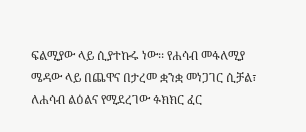ፍልሚያው ላይ ሲያተኩሩ ነው፡፡ የሐሳብ መፋለሚያ ሜዳው ላይ በጨዋና በታረመ ቋንቋ መነጋገር ሲቻል፣ ለሐሳብ ልዕልና የሚደረገው ፉክክር ፈር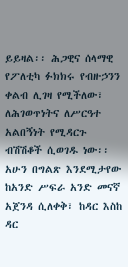ይይዛል፡፡ ሕጋዊና ሰላማዊ የፖለቲካ ፉክክሩ የብዙኃንን ቀልብ ሊገዛ የሚችለው፣ ለሕገወጥነትና ለሥርዓተ አልበኝነት የሚዳርጉ ብሽሽቆች ሲወገዱ ነው፡፡ አሁን በግልጽ እንደሚታየው ከአንድ ሥፍራ አንድ መናኛ አጀንዳ ሲለቀቅ፣ ከዳር እስከ ዳር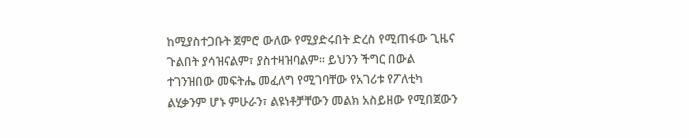ከሚያስተጋቡት ጀምሮ ውለው የሚያድሩበት ድረስ የሚጠፋው ጊዜና ጉልበት ያሳዝናልም፣ ያስተዛዝባልም፡፡ ይህንን ችግር በውል ተገንዝበው መፍትሔ መፈለግ የሚገባቸው የአገሪቱ የፖለቲካ ልሂቃንም ሆኑ ምሁራን፣ ልዩነቶቻቸውን መልክ አስይዘው የሚበጀውን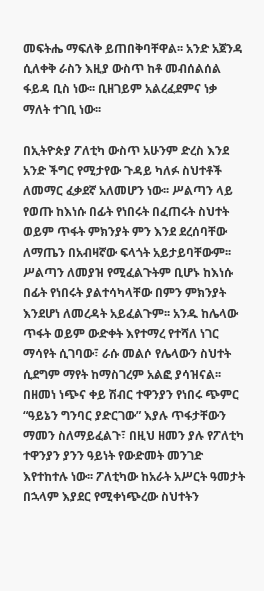መፍትሔ ማፍለቅ ይጠበቅባቸዋል፡፡ አንድ አጀንዳ ሲለቀቅ ራስን እዚያ ውስጥ ከቶ መብሰልሰል ፋይዳ ቢስ ነው፡፡ ቢዘገይም አልረፈደምና ነቃ ማለት ተገቢ ነው፡፡

በኢትዮጵያ ፖለቲካ ውስጥ አሁንም ድረስ እንደ አንድ ችግር የሚታየው ጉዳይ ካለፉ ስህተቶች ለመማር ፈቃደኛ አለመሆን ነው፡፡ ሥልጣን ላይ የወጡ ከእነሱ በፊት የነበሩት በፈጠሩት ስህተት ወይም ጥፋት ምክንያት ምን እንደ ደረሰባቸው ለማጤን በአብዛኛው ፍላጎት አይታይባቸውም፡፡ ሥልጣን ለመያዝ የሚፈልጉትም ቢሆኑ ከእነሱ በፊት የነበሩት ያልተሳካላቸው በምን ምክንያት እንደሆነ ለመረዳት አይፈልጉም፡፡ አንዱ ከሌላው ጥፋት ወይም ውድቀት እየተማረ የተሻለ ነገር ማሳየት ሲገባው፣ ራሱ መልሶ የሌላውን ስህተት ሲደግም ማየት ከማስገረም አልፎ ያሳዝናል፡፡ በዘመነ ነጭና ቀይ ሽብር ተዋንያን የነበሩ ጭምር “ዓይኔን ግንባር ያድርገው” እያሉ ጥፋታቸውን ማመን ስለማይፈልጉ፣ በዚህ ዘመን ያሉ የፖለቲካ ተዋንያን ያንን ዓይነት የውድመት መንገድ እየተከተሉ ነው፡፡ ፖለቲካው ከአራት አሥርት ዓመታት በኋላም እያደር የሚቀነጭረው ስህተትን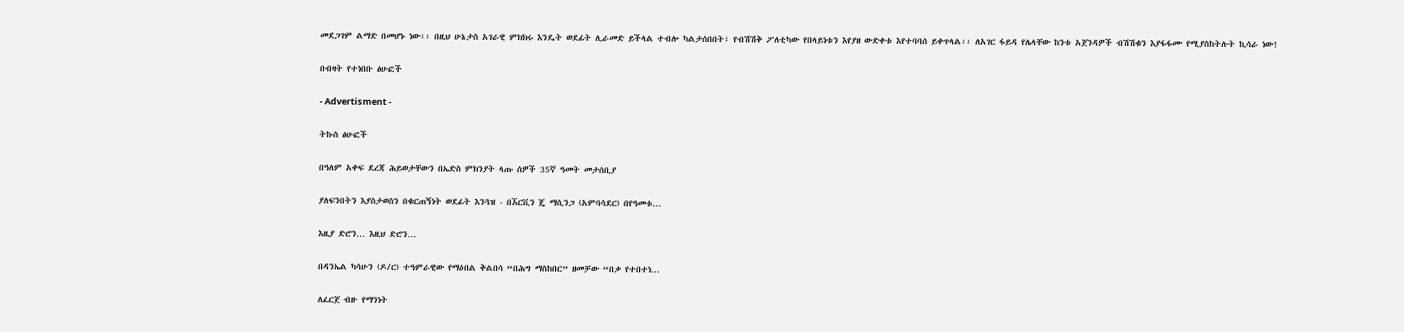መደጋገም ልማድ በመሆኑ ነው፡፡ በዚህ ሁኔታስ አገራዊ ምክክሩ እንዴት ወደፊት ሊራመድ ይችላል ተብሎ ካልታሰበበት፣ የብሽሽቅ ፖለቲካው የበላይነቱን እየያዘ ውድቀቱ እየተባባሰ ይቀጥላል፡፡ ለአገር ፋይዳ የሌላቸው ከንቱ አጀንዳዎች ብሽሽቁን እያፋፋሙ የሚያስከትሉት ኪሳራ ነው!

በብዛት የተነበቡ ፅሁፎች

- Advertisment -

ትኩስ ፅሁፎች

በዓለም አቀፍ ደረጃ ሕይወታቸውን በኤድስ ምክንያት ላጡ ሰዎች 35ኛ ዓመት መታሰቢያ

ያለፍንበትን እያስታወስን በቁርጠኝነት ወደፊት እንጓዝ - በኧርቪን ጄ ማሲንጋ (አምባሳደር) በየዓመቱ...

እዚያ ድሮን… እዚህ ድሮን…

በዳንኤል ካሳሁን (ዶ/ር) ተዓምራዊው የማዕበል ቅልበሳ “በሕግ ማስከበር” ዘመቻው “በቃ የተበተነ...

ለፈርጀ ብዙ የማንነት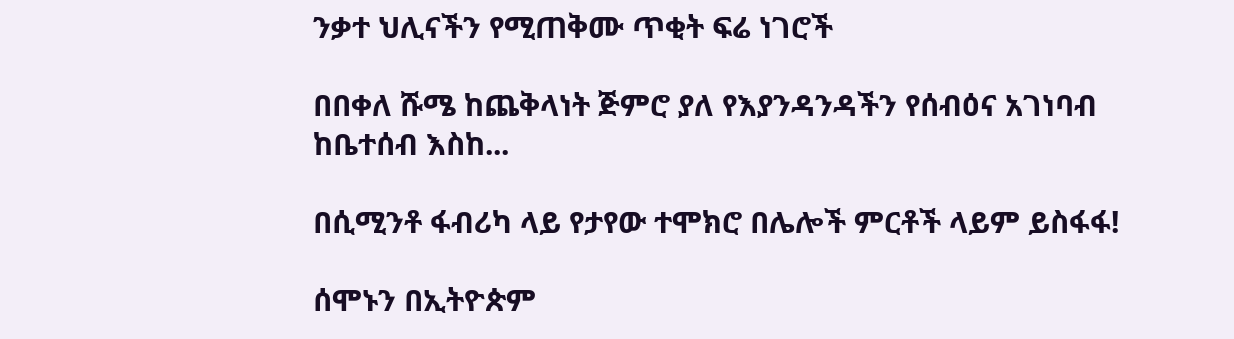ንቃተ ህሊናችን የሚጠቅሙ ጥቂት ፍሬ ነገሮች

በበቀለ ሹሜ ከጨቅላነት ጅምሮ ያለ የእያንዳንዳችን የሰብዕና አገነባብ ከቤተሰብ እስከ...

በሲሚንቶ ፋብሪካ ላይ የታየው ተሞክሮ በሌሎች ምርቶች ላይም ይስፋፋ!

ሰሞኑን በኢትዮጵም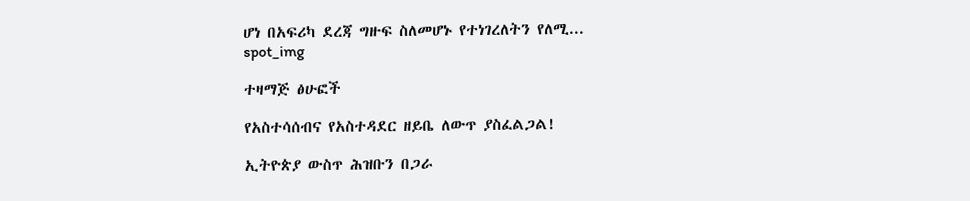ሆነ በአፍሪካ ደረጃ ግዙፍ ስለመሆኑ የተነገረለትን የለሚ...
spot_img

ተዛማጅ ፅሁፎች

የአስተሳሰብና የአስተዳደር ዘይቤ ለውጥ ያስፈልጋል!

ኢትዮጵያ ውስጥ ሕዝቡን በጋራ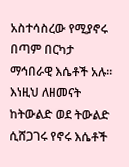አስተሳስረው የሚያኖሩ በጣም በርካታ ማኅበራዊ እሴቶች አሉ፡፡ እነዚህ ለዘመናት ከትውልድ ወደ ትውልድ ሲሸጋገሩ የኖሩ እሴቶች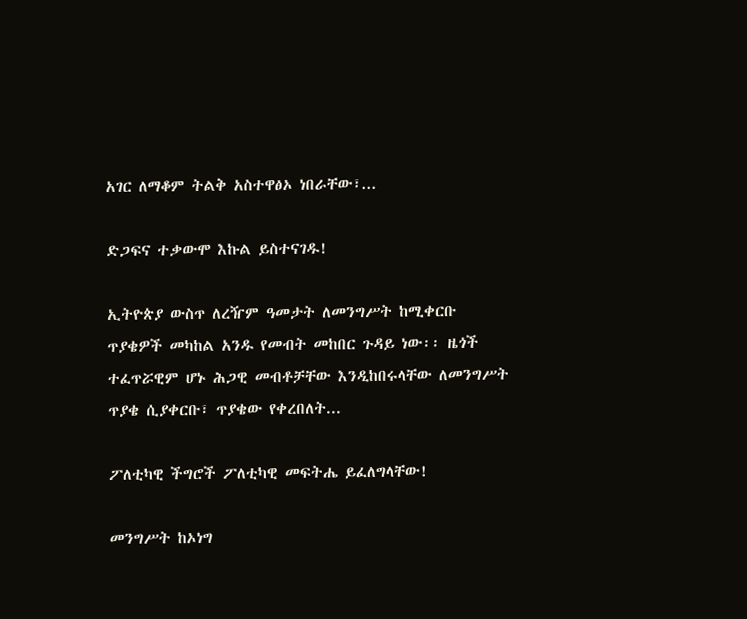አገር ለማቆም ትልቅ አስተዋፅኦ ነበራቸው፣...

ድጋፍና ተቃውሞ እኩል ይስተናገዱ!

ኢትዮጵያ ውስጥ ለረዥም ዓመታት ለመንግሥት ከሚቀርቡ ጥያቄዎች መካከል አንዱ የመብት መከበር ጉዳይ ነው፡፡ ዜጎች ተፈጥሯዊም ሆኑ ሕጋዊ መብቶቻቸው እንዲከበሩላቸው ለመንግሥት ጥያቄ ሲያቀርቡ፣ ጥያቄው የቀረበለት...

ፖለቲካዊ ችግሮች ፖለቲካዊ መፍትሔ ይፈለግላቸው!

መንግሥት ከኦነግ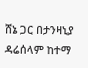ሸኔ ጋር በታንዛኒያ ዳሬሰላም ከተማ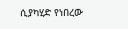ሲያካሂድ የነበረው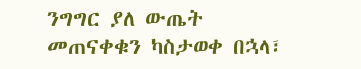ንግግር ያለ ውጤት መጠናቀቁን ካስታወቀ በኋላ፣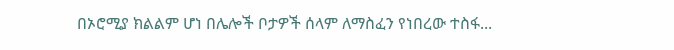በኦሮሚያ ክልልም ሆነ በሌሎች ቦታዎች ሰላም ለማስፈን የነበረው ተስፋ...